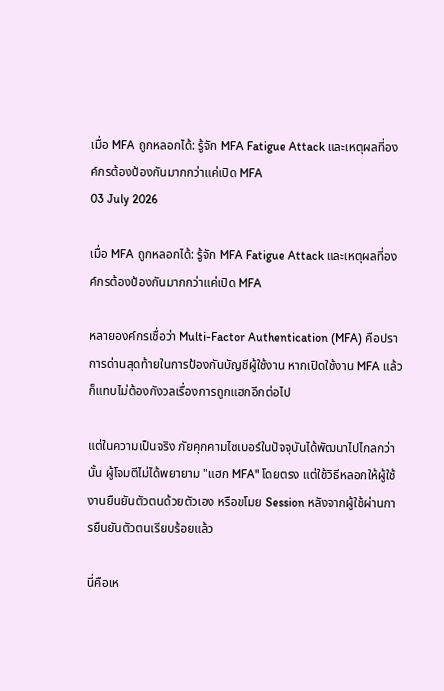เมื่อ MFA ถูกหลอกได้: รู้จัก MFA Fatigue Attack และเหตุผลที่องค์กรต้องป้องกันมากกว่าแค่เปิด MFA
03 July 2026

เมื่อ MFA ถูกหลอกได้: รู้จัก MFA Fatigue Attack และเหตุผลที่องค์กรต้องป้องกันมากกว่าแค่เปิด MFA

หลายองค์กรเชื่อว่า Multi-Factor Authentication (MFA) คือปราการด่านสุดท้ายในการป้องกันบัญชีผู้ใช้งาน หากเปิดใช้งาน MFA แล้วก็แทบไม่ต้องกังวลเรื่องการถูกแฮกอีกต่อไป

แต่ในความเป็นจริง ภัยคุกคามไซเบอร์ในปัจจุบันได้พัฒนาไปไกลกว่านั้น ผู้โจมตีไม่ได้พยายาม "แฮก MFA" โดยตรง แต่ใช้วิธีหลอกให้ผู้ใช้งานยืนยันตัวตนด้วยตัวเอง หรือขโมย Session หลังจากผู้ใช้ผ่านการยืนยันตัวตนเรียบร้อยแล้ว

นี่คือเห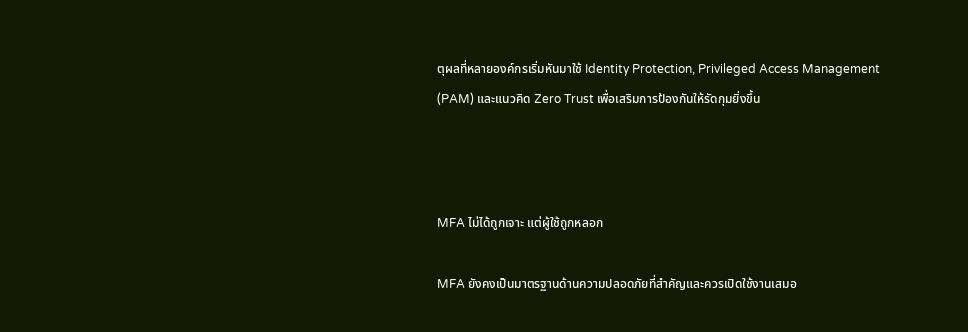ตุผลที่หลายองค์กรเริ่มหันมาใช้ Identity Protection, Privileged Access Management (PAM) และแนวคิด Zero Trust เพื่อเสริมการป้องกันให้รัดกุมยิ่งขึ้น



MFA ไม่ได้ถูกเจาะ แต่ผู้ใช้ถูกหลอก

MFA ยังคงเป็นมาตรฐานด้านความปลอดภัยที่สำคัญและควรเปิดใช้งานเสมอ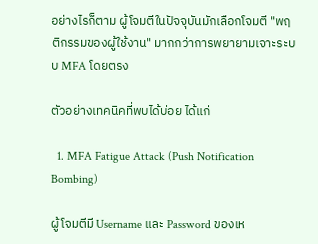อย่างไรก็ตาม ผู้โจมตีในปัจจุบันมักเลือกโจมตี "พฤติกรรมของผู้ใช้งาน" มากกว่าการพยายามเจาะระบบ MFA โดยตรง

ตัวอย่างเทคนิคที่พบได้บ่อย ได้แก่

  1. MFA Fatigue Attack (Push Notification Bombing)

ผู้โจมตีมี Username และ Password ของเห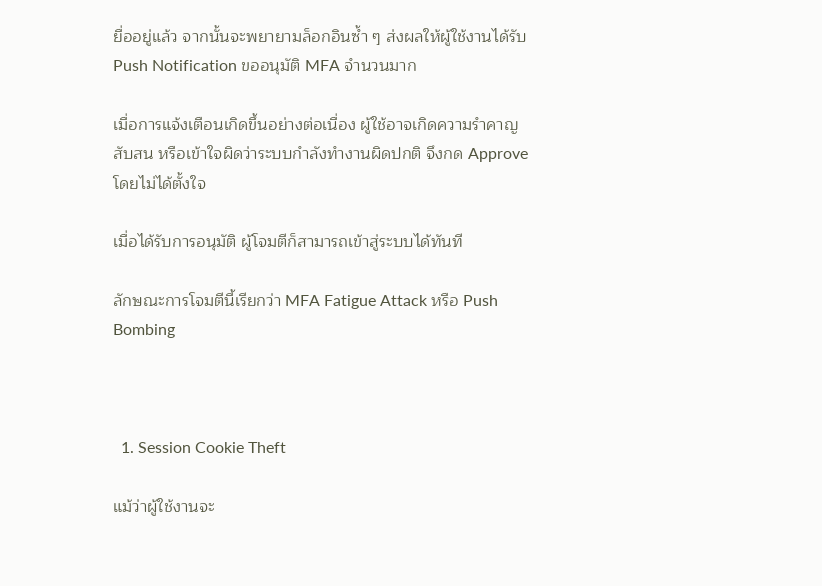ยื่ออยู่แล้ว จากนั้นจะพยายามล็อกอินซ้ำ ๆ ส่งผลให้ผู้ใช้งานได้รับ Push Notification ขออนุมัติ MFA จำนวนมาก

เมื่อการแจ้งเตือนเกิดขึ้นอย่างต่อเนื่อง ผู้ใช้อาจเกิดความรำคาญ สับสน หรือเข้าใจผิดว่าระบบกำลังทำงานผิดปกติ จึงกด Approve โดยไม่ได้ตั้งใจ

เมื่อได้รับการอนุมัติ ผู้โจมตีก็สามารถเข้าสู่ระบบได้ทันที

ลักษณะการโจมตีนี้เรียกว่า MFA Fatigue Attack หรือ Push Bombing



  1. Session Cookie Theft

แม้ว่าผู้ใช้งานจะ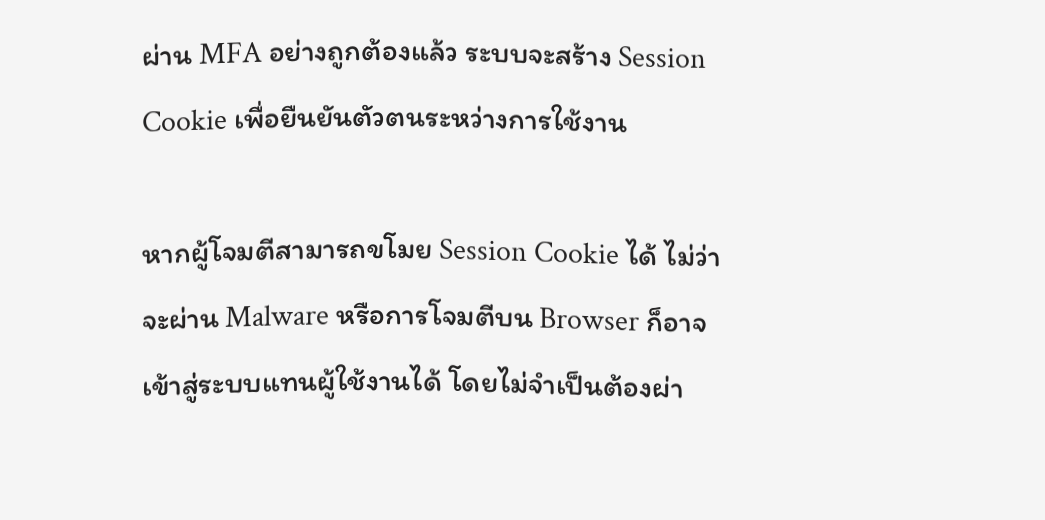ผ่าน MFA อย่างถูกต้องแล้ว ระบบจะสร้าง Session Cookie เพื่อยืนยันตัวตนระหว่างการใช้งาน

หากผู้โจมตีสามารถขโมย Session Cookie ได้ ไม่ว่าจะผ่าน Malware หรือการโจมตีบน Browser ก็อาจเข้าสู่ระบบแทนผู้ใช้งานได้ โดยไม่จำเป็นต้องผ่า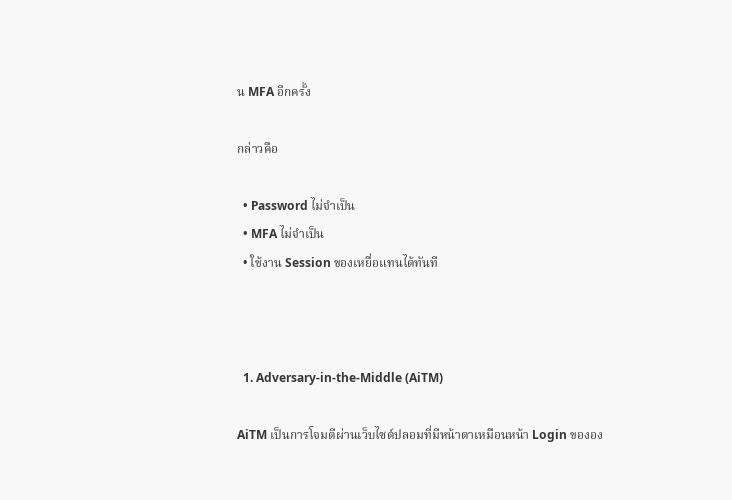น MFA อีกครั้ง

กล่าวคือ

  • Password ไม่จำเป็น
  • MFA ไม่จำเป็น
  • ใช้งาน Session ของเหยื่อแทนได้ทันที



  1. Adversary-in-the-Middle (AiTM)

AiTM เป็นการโจมตีผ่านเว็บไซต์ปลอมที่มีหน้าตาเหมือนหน้า Login ขององ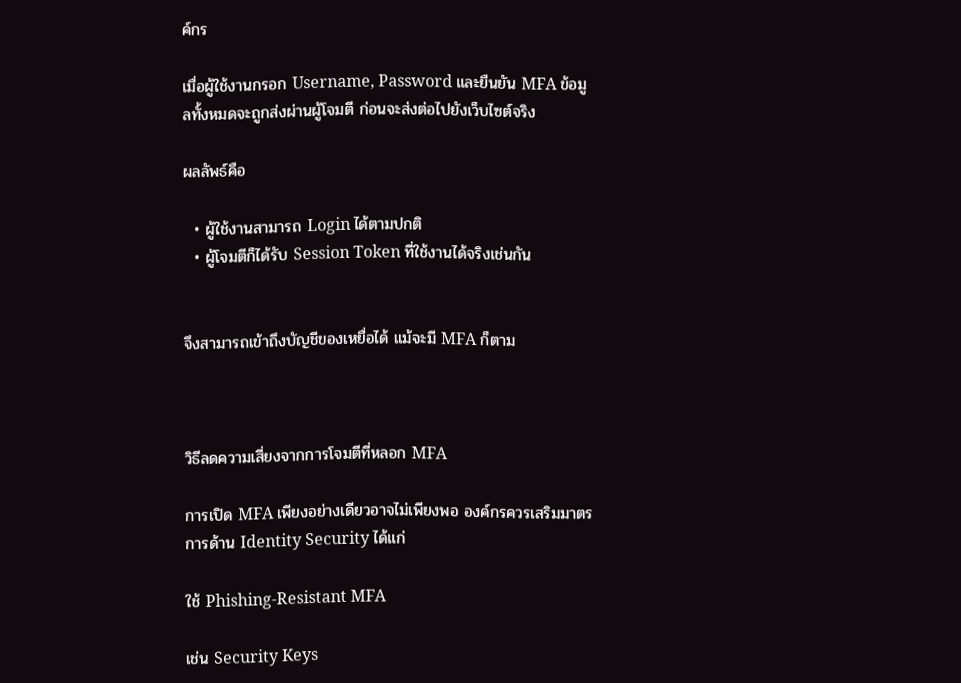ค์กร

เมื่อผู้ใช้งานกรอก Username, Password และยืนยัน MFA ข้อมูลทั้งหมดจะถูกส่งผ่านผู้โจมตี ก่อนจะส่งต่อไปยังเว็บไซต์จริง

ผลลัพธ์คือ

  • ผู้ใช้งานสามารถ Login ได้ตามปกติ
  • ผู้โจมตีก็ได้รับ Session Token ที่ใช้งานได้จริงเช่นกัน


จึงสามารถเข้าถึงบัญชีของเหยื่อได้ แม้จะมี MFA ก็ตาม



วิธีลดความเสี่ยงจากการโจมตีที่หลอก MFA

การเปิด MFA เพียงอย่างเดียวอาจไม่เพียงพอ องค์กรควรเสริมมาตรการด้าน Identity Security ได้แก่

ใช้ Phishing-Resistant MFA

เช่น Security Keys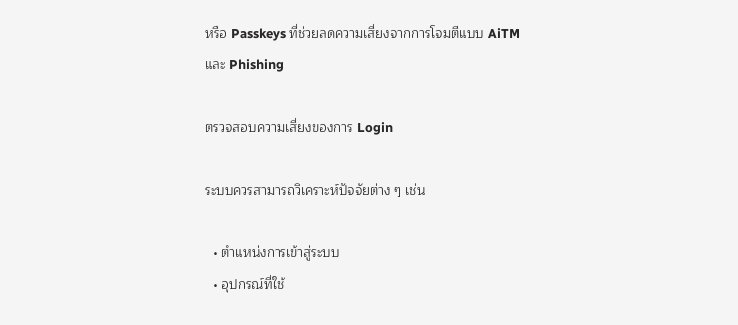หรือ Passkeys ที่ช่วยลดความเสี่ยงจากการโจมตีแบบ AiTM และ Phishing

ตรวจสอบความเสี่ยงของการ Login

ระบบควรสามารถวิเคราะห์ปัจจัยต่าง ๆ เช่น

  • ตำแหน่งการเข้าสู่ระบบ
  • อุปกรณ์ที่ใช้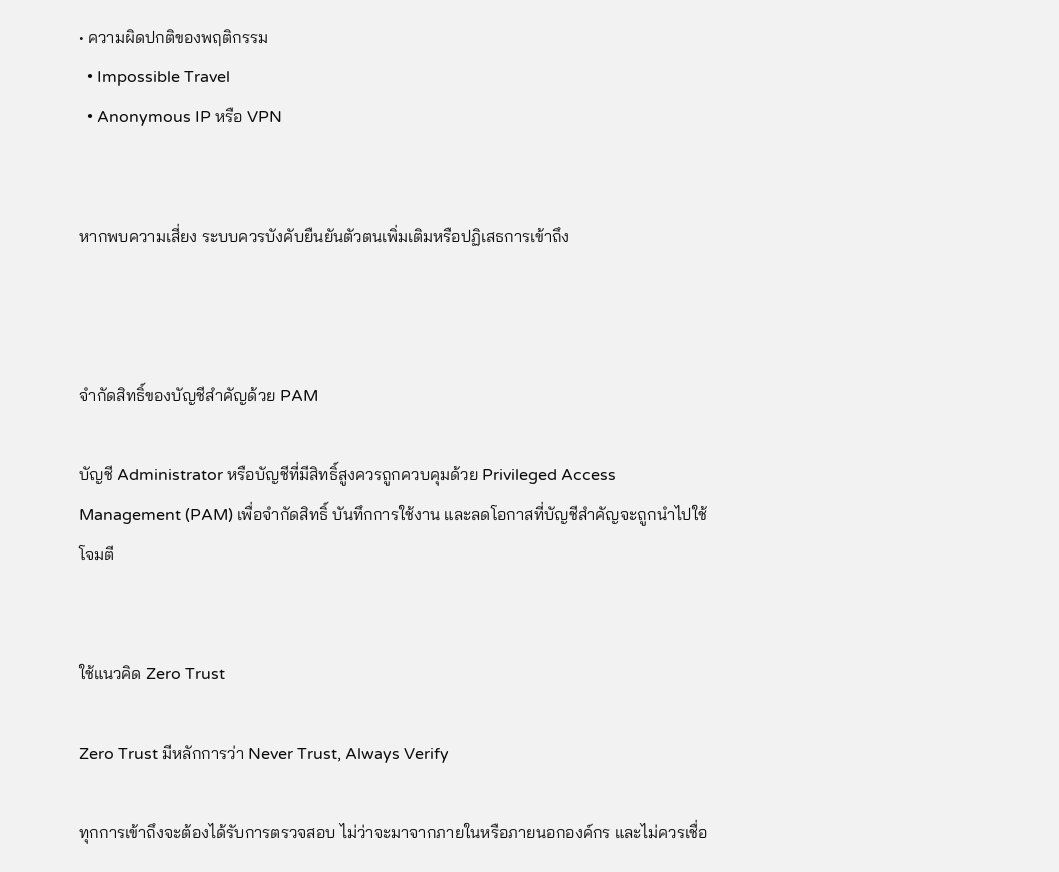• ความผิดปกติของพฤติกรรม
  • Impossible Travel
  • Anonymous IP หรือ VPN


หากพบความเสี่ยง ระบบควรบังคับยืนยันตัวตนเพิ่มเติมหรือปฏิเสธการเข้าถึง



จำกัดสิทธิ์ของบัญชีสำคัญด้วย PAM

บัญชี Administrator หรือบัญชีที่มีสิทธิ์สูงควรถูกควบคุมด้วย Privileged Access Management (PAM) เพื่อจำกัดสิทธิ์ บันทึกการใช้งาน และลดโอกาสที่บัญชีสำคัญจะถูกนำไปใช้โจมตี


ใช้แนวคิด Zero Trust

Zero Trust มีหลักการว่า Never Trust, Always Verify

ทุกการเข้าถึงจะต้องได้รับการตรวจสอบ ไม่ว่าจะมาจากภายในหรือภายนอกองค์กร และไม่ควรเชื่อ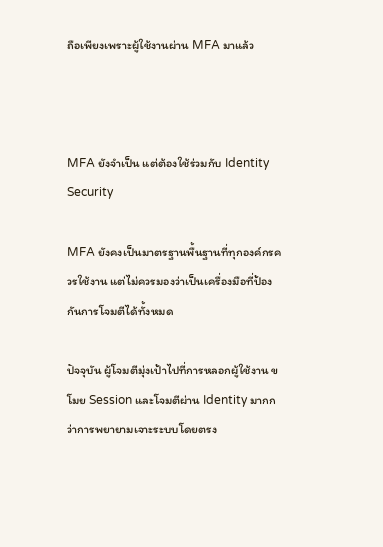ถือเพียงเพราะผู้ใช้งานผ่าน MFA มาแล้ว



MFA ยังจำเป็น แต่ต้องใช้ร่วมกับ Identity Security

MFA ยังคงเป็นมาตรฐานพื้นฐานที่ทุกองค์กรควรใช้งาน แต่ไม่ควรมองว่าเป็นเครื่องมือที่ป้องกันการโจมตีได้ทั้งหมด

ปัจจุบัน ผู้โจมตีมุ่งเป้าไปที่การหลอกผู้ใช้งาน ขโมย Session และโจมตีผ่าน Identity มากกว่าการพยายามเจาะระบบโดยตรง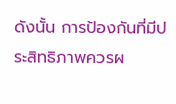ดังนั้น การป้องกันที่มีประสิทธิภาพควรผ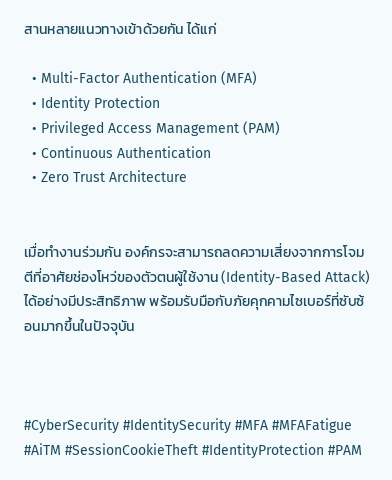สานหลายแนวทางเข้าด้วยกัน ได้แก่

  • Multi-Factor Authentication (MFA)
  • Identity Protection
  • Privileged Access Management (PAM)
  • Continuous Authentication
  • Zero Trust Architecture


เมื่อทำงานร่วมกัน องค์กรจะสามารถลดความเสี่ยงจากการโจมตีที่อาศัยช่องโหว่ของตัวตนผู้ใช้งาน (Identity-Based Attack) ได้อย่างมีประสิทธิภาพ พร้อมรับมือกับภัยคุกคามไซเบอร์ที่ซับซ้อนมากขึ้นในปัจจุบัน



#CyberSecurity #IdentitySecurity #MFA #MFAFatigue #AiTM #SessionCookieTheft #IdentityProtection #PAM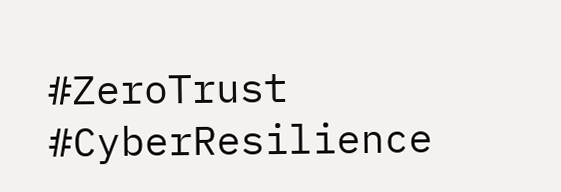#ZeroTrust #CyberResilience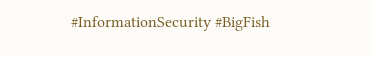#InformationSecurity #BigFish